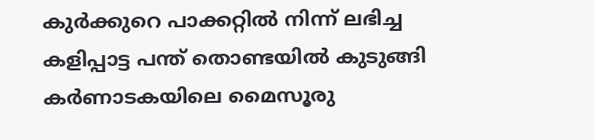കുർക്കുറെ പാക്കറ്റിൽ നിന്ന് ലഭിച്ച കളിപ്പാട്ട പന്ത് തൊണ്ടയിൽ കുടുങ്ങി കർണാടകയിലെ മൈസൂരു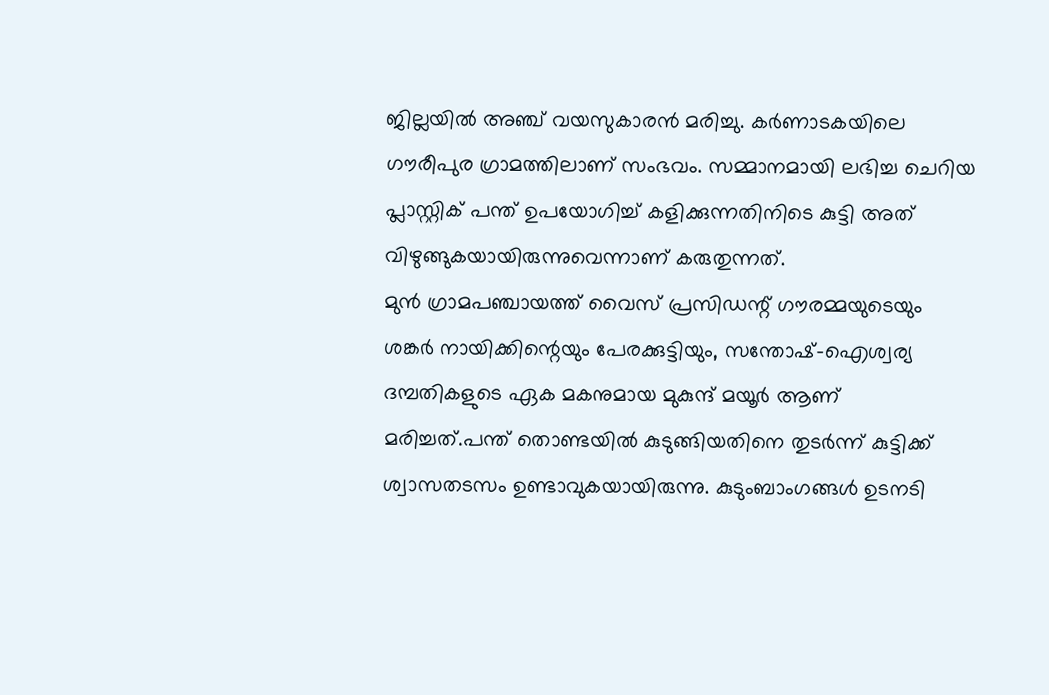ജില്ലയിൽ അഞ്ച് വയസുകാരൻ മരിച്ചു. കർണാടകയിലെ ഗൗരീപുര ഗ്രാമത്തിലാണ് സംഭവം. സമ്മാനമായി ലഭിച്ച ചെറിയ പ്ലാസ്റ്റിക് പന്ത് ഉപയോഗിച്ച് കളിക്കുന്നതിനിടെ കുട്ടി അത് വിഴുങ്ങുകയായിരുന്നുവെന്നാണ് കരുതുന്നത്.
മുൻ ഗ്രാമപഞ്ചായത്ത് വൈസ് പ്രസിഡന്റ് ഗൗരമ്മയുടെയും ശങ്കർ നായിക്കിന്റെയും പേരക്കുട്ടിയും, സന്തോഷ്-ഐശ്വര്യ ദമ്പതികളുടെ ഏക മകനുമായ മുകുന്ദ് മയൂർ ആണ് മരിച്ചത്.പന്ത് തൊണ്ടയിൽ കുടുങ്ങിയതിനെ തുടർന്ന് കുട്ടിക്ക് ശ്വാസതടസം ഉണ്ടാവുകയായിരുന്നു. കുടുംബാംഗങ്ങൾ ഉടനടി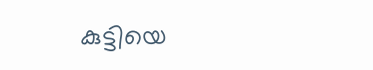കുട്ടിയെ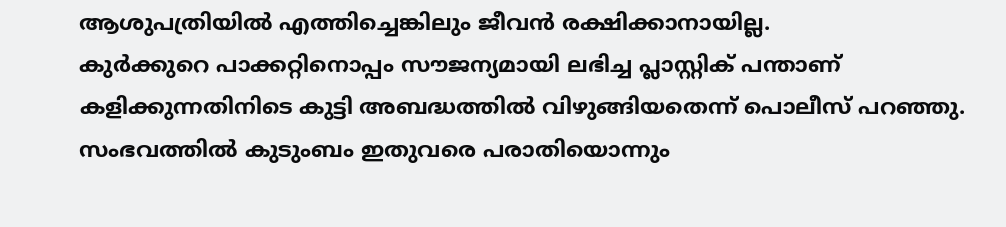ആശുപത്രിയിൽ എത്തിച്ചെങ്കിലും ജീവൻ രക്ഷിക്കാനായില്ല.
കുർക്കുറെ പാക്കറ്റിനൊപ്പം സൗജന്യമായി ലഭിച്ച പ്ലാസ്റ്റിക് പന്താണ് കളിക്കുന്നതിനിടെ കുട്ടി അബദ്ധത്തിൽ വിഴുങ്ങിയതെന്ന് പൊലീസ് പറഞ്ഞു. സംഭവത്തിൽ കുടുംബം ഇതുവരെ പരാതിയൊന്നും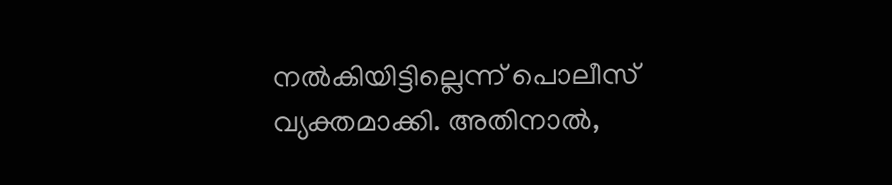നൽകിയിട്ടില്ലെന്ന് പൊലീസ് വ്യക്തമാക്കി. അതിനാൽ,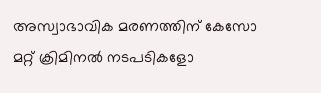അസ്വാഭാവിക മരണത്തിന് കേസോ മറ്റ് ക്രിമിനൽ നടപടികളോ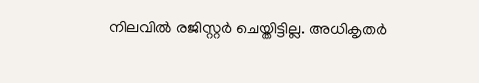നിലവിൽ രജിസ്റ്റർ ചെയ്തിട്ടില്ല. അധികൃതർ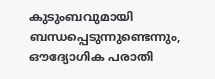കുടുംബവുമായി ബന്ധപ്പെടുന്നുണ്ടെന്നും, ഔദ്യോഗിക പരാതി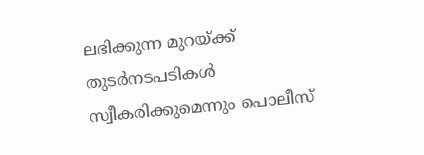ലഭിക്കുന്ന മുറയ്ക്ക് തുടർനടപടികൾ സ്വീകരിക്കുമെന്നും പൊലീസ്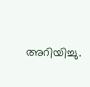അറിയിച്ചു.